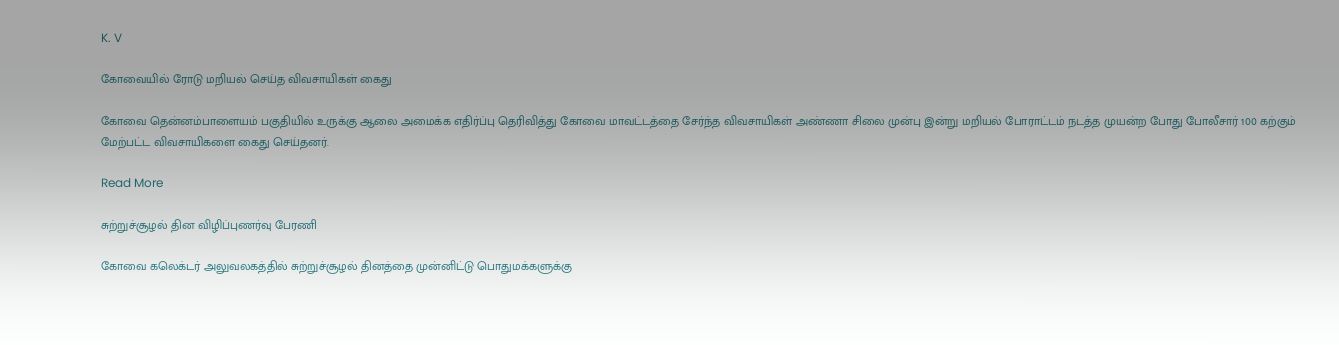K. V

கோவையில் ரோடு மறியல் செய்த விவசாயிகள் கைது

கோவை தென்னம்பாளையம் பகுதியில் உருக்கு ஆலை அமைக்க எதிர்ப்பு தெரிவித்து கோவை மாவட்டத்தை சேர்ந்த விவசாயிகள் அண்ணா சிலை முன்பு இன்று மறியல் போராட்டம் நடத்த முயன்ற போது போலீசார் 100 கற்கும் மேற்பட்ட விவசாயிகளை கைது செய்தனர்.

Read More

சுற்றுச்சூழல் தின விழிப்புணர்வு பேரணி

கோவை கலெக்டர் அலுவலகத்தில் சுற்றுச்சூழல் தினத்தை முன்னிட்டு பொதுமக்களுக்கு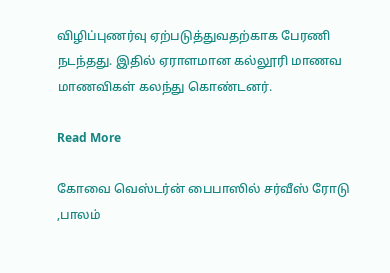விழிப்புணர்வு ஏற்படுத்துவதற்காக பேரணி நடந்தது. இதில் ஏராளமான கல்லூரி மாணவ மாணவிகள் கலந்து கொண்டனர்.

Read More

கோவை வெஸ்டர்ன் பைபாஸில் சர்வீஸ் ரோடு ,பாலம்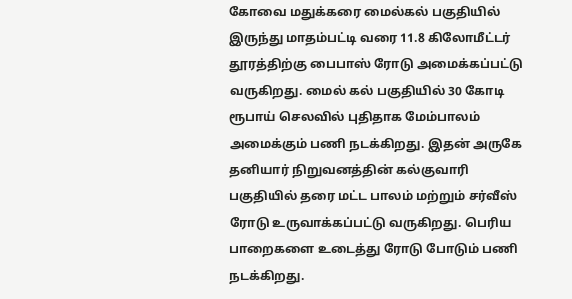கோவை மதுக்கரை மைல்கல் பகுதியில் இருந்து மாதம்பட்டி வரை 11.8 கிலோமீட்டர் தூரத்திற்கு பைபாஸ் ரோடு அமைக்கப்பட்டு வருகிறது. மைல் கல் பகுதியில் 30 கோடி ரூபாய் செலவில் புதிதாக மேம்பாலம் அமைக்கும் பணி நடக்கிறது. இதன் அருகே தனியார் நிறுவனத்தின் கல்குவாரி பகுதியில் தரை மட்ட பாலம் மற்றும் சர்வீஸ் ரோடு உருவாக்கப்பட்டு வருகிறது. பெரிய பாறைகளை உடைத்து ரோடு போடும் பணி நடக்கிறது.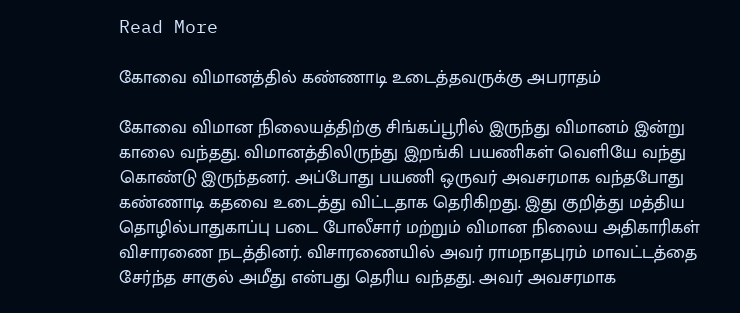Read More

கோவை விமானத்தில் கண்ணாடி உடைத்தவருக்கு அபராதம்

கோவை விமான நிலையத்திற்கு சிங்கப்பூரில் இருந்து விமானம் இன்று காலை வந்தது. விமானத்திலிருந்து இறங்கி பயணிகள் வெளியே வந்து கொண்டு இருந்தனர். அப்போது பயணி ஒருவர் அவசரமாக வந்தபோது கண்ணாடி கதவை உடைத்து விட்டதாக தெரிகிறது. இது குறித்து மத்திய தொழில்பாதுகாப்பு படை போலீசார் மற்றும் விமான நிலைய அதிகாரிகள் விசாரணை நடத்தினர். விசாரணையில் அவர் ராமநாதபுரம் மாவட்டத்தை சேர்ந்த சாகுல் அமீது என்பது தெரிய வந்தது. அவர் அவசரமாக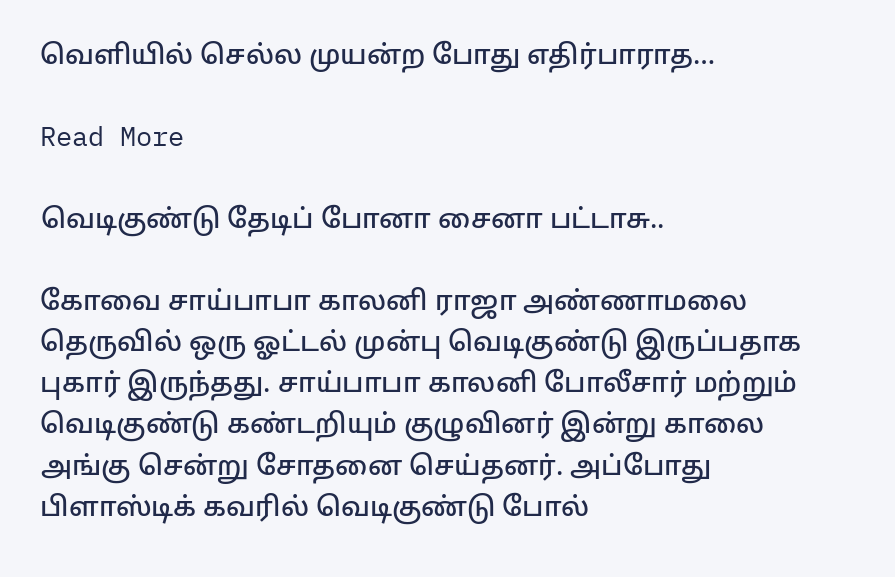வெளியில் செல்ல முயன்ற போது எதிர்பாராத…

Read More

வெடிகுண்டு தேடிப் போனா சைனா பட்டாசு..

கோவை சாய்பாபா காலனி ராஜா அண்ணாமலை தெருவில் ஒரு ஓட்டல் முன்பு வெடிகுண்டு இருப்பதாக புகார் இருந்தது. சாய்பாபா காலனி போலீசார் மற்றும் வெடிகுண்டு கண்டறியும் குழுவினர் இன்று காலை அங்கு சென்று சோதனை செய்தனர். அப்போது பிளாஸ்டிக் கவரில் வெடிகுண்டு போல்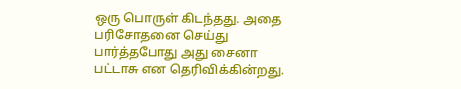ஒரு பொருள் கிடந்தது. அதை பரிசோதனை செய்து பார்த்தபோது அது சைனா பட்டாசு என தெரிவிக்கின்றது.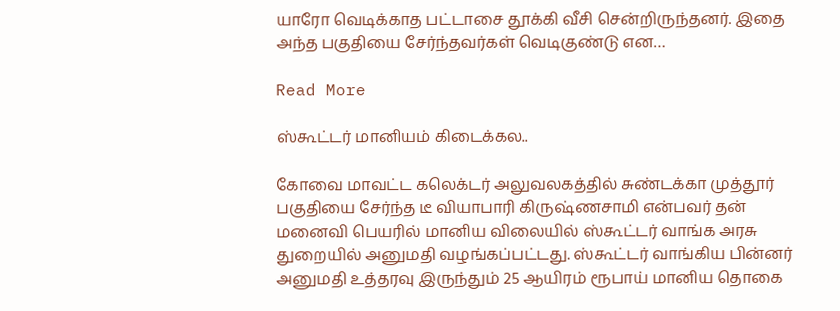யாரோ வெடிக்காத பட்டாசை தூக்கி வீசி சென்றிருந்தனர். இதை அந்த பகுதியை சேர்ந்தவர்கள் வெடிகுண்டு என…

Read More

ஸ்கூட்டர் மானியம் கிடைக்கல..

கோவை மாவட்ட கலெக்டர் அலுவலகத்தில் சுண்டக்கா முத்தூர் பகுதியை சேர்ந்த டீ வியாபாரி கிருஷ்ணசாமி என்பவர் தன் மனைவி பெயரில் மானிய விலையில் ஸ்கூட்டர் வாங்க அரசு துறையில் அனுமதி வழங்கப்பட்டது. ஸ்கூட்டர் வாங்கிய பின்னர் அனுமதி உத்தரவு இருந்தும் 25 ஆயிரம் ரூபாய் மானிய தொகை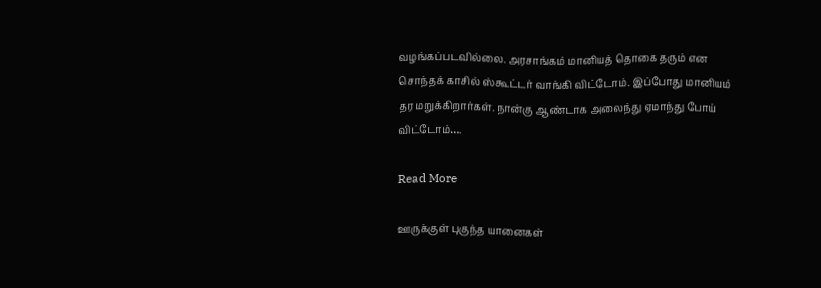வழங்கப்படவில்லை. அரசாங்கம் மானியத் தொகை தரும் என சொந்தக் காசில் ஸ்கூட்டர் வாங்கி விட்டோம். இப்போது மானியம் தர மறுக்கிறார்கள். நான்கு ஆண்டாக அலைந்து ஏமாந்து போய் விட்டோம்….

Read More

ஊருக்குள் புகுந்த யானைகள்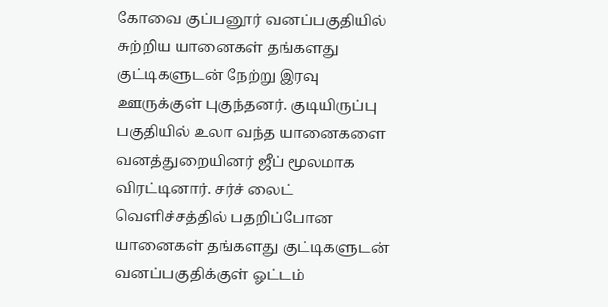கோவை குப்பனூர் வனப்பகுதியில் சுற்றிய யானைகள் தங்களது குட்டிகளுடன் நேற்று இரவு ஊருக்குள் புகுந்தனர். குடியிருப்பு பகுதியில் உலா வந்த யானைகளை வனத்துறையினர் ஜீப் மூலமாக விரட்டினார். சர்ச் லைட் வெளிச்சத்தில் பதறிப்போன யானைகள் தங்களது குட்டிகளுடன் வனப்பகுதிக்குள் ஓட்டம்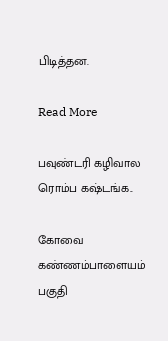பிடித்தன.

Read More

பவுண்டரி கழிவால ரொம்ப கஷ்டங்க..

கோவை கண்ணம்பாளையம் பகுதி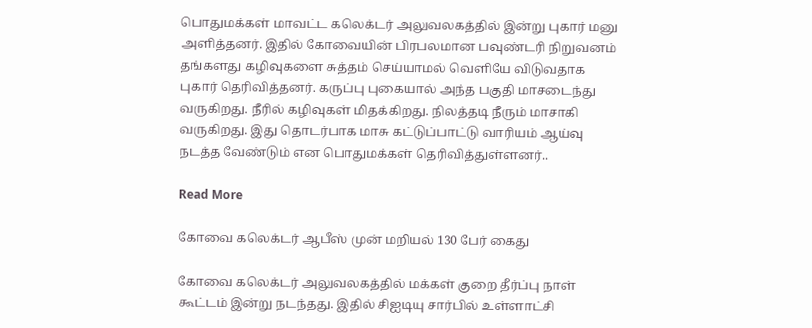பொதுமக்கள் மாவட்ட கலெக்டர் அலுவலகத்தில் இன்று புகார் மனு அளித்தனர். இதில் கோவையின் பிரபலமான பவுண்டரி நிறுவனம் தங்களது கழிவுகளை சுத்தம் செய்யாமல் வெளியே விடுவதாக புகார் தெரிவித்தனர். கருப்பு புகையால் அந்த பகுதி மாசடைந்து வருகிறது. நீரில் கழிவுகள் மிதக்கிறது. நிலத்தடி நீரும் மாசாகி வருகிறது. இது தொடர்பாக மாசு கட்டுப்பாட்டு வாரியம் ஆய்வு நடத்த வேண்டும் என பொதுமக்கள் தெரிவித்துள்ளனர்..

Read More

கோவை கலெக்டர் ஆபீஸ் முன் மறியல் 130 பேர் கைது

கோவை கலெக்டர் அலுவலகத்தில் மக்கள் குறை தீர்ப்பு நாள் கூட்டம் இன்று நடந்தது. இதில் சிஐடியு சார்பில் உள்ளாட்சி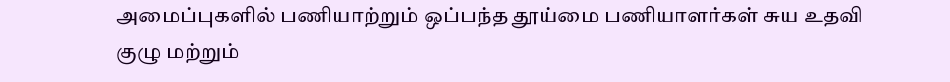அமைப்புகளில் பணியாற்றும் ஒப்பந்த தூய்மை பணியாளர்கள் சுய உதவி குழு மற்றும்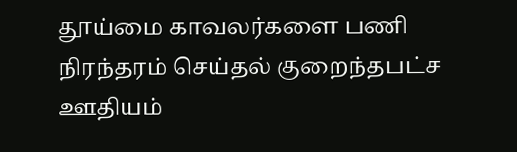தூய்மை காவலர்களை பணி நிரந்தரம் செய்தல் குறைந்தபட்ச ஊதியம்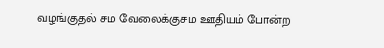வழங்குதல் சம வேலைக்குசம ஊதியம் போன்ற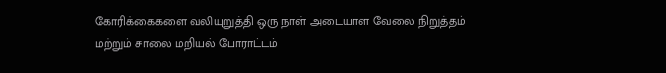கோரிக்கைகளை வலியுறுத்தி ஒரு நாள் அடையாள வேலை நிறுத்தம் மற்றும் சாலை மறியல் போராட்டம்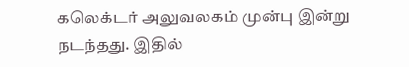கலெக்டர் அலுவலகம் முன்பு இன்று நடந்தது. இதில்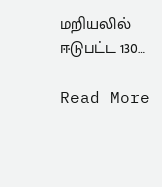மறியலில் ஈடுபட்ட 130…

Read More